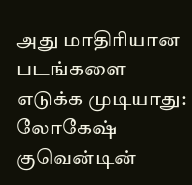அது மாதிரியான படங்களை எடுக்க முடியாது: லோகேஷ்
குவென்டின்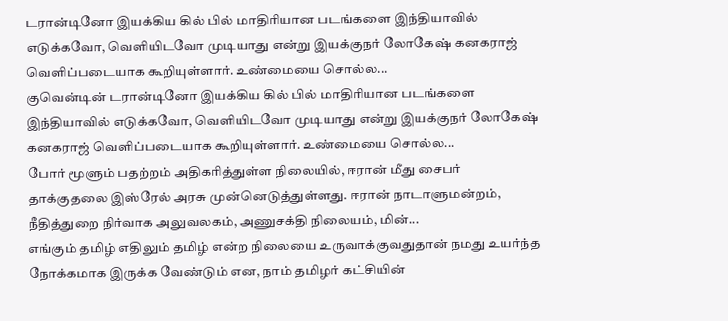டரான்டினோ இயக்கிய கில் பில் மாதிரியான படங்களை இந்தியாவில் எடுக்கவோ, வெளியிடவோ முடியாது என்று இயக்குநர் லோகேஷ் கனகராஜ் வெளிப்படையாக கூறியுள்ளார். உண்மையை சொல்ல...
குவென்டின் டரான்டினோ இயக்கிய கில் பில் மாதிரியான படங்களை இந்தியாவில் எடுக்கவோ, வெளியிடவோ முடியாது என்று இயக்குநர் லோகேஷ் கனகராஜ் வெளிப்படையாக கூறியுள்ளார். உண்மையை சொல்ல...
போர் மூளும் பதற்றம் அதிகரித்துள்ள நிலையில், ஈரான் மீது சைபர் தாக்குதலை இஸ்ரேல் அரசு முன்னெடுத்துள்ளது. ஈரான் நாடாளுமன்றம், நீதித்துறை நிர்வாக அலுவலகம், அணுசக்தி நிலையம், மின்...
எங்கும் தமிழ் எதிலும் தமிழ் என்ற நிலையை உருவாக்குவதுதான் நமது உயர்ந்த நோக்கமாக இருக்க வேண்டும் என, நாம் தமிழர் கட்சியின்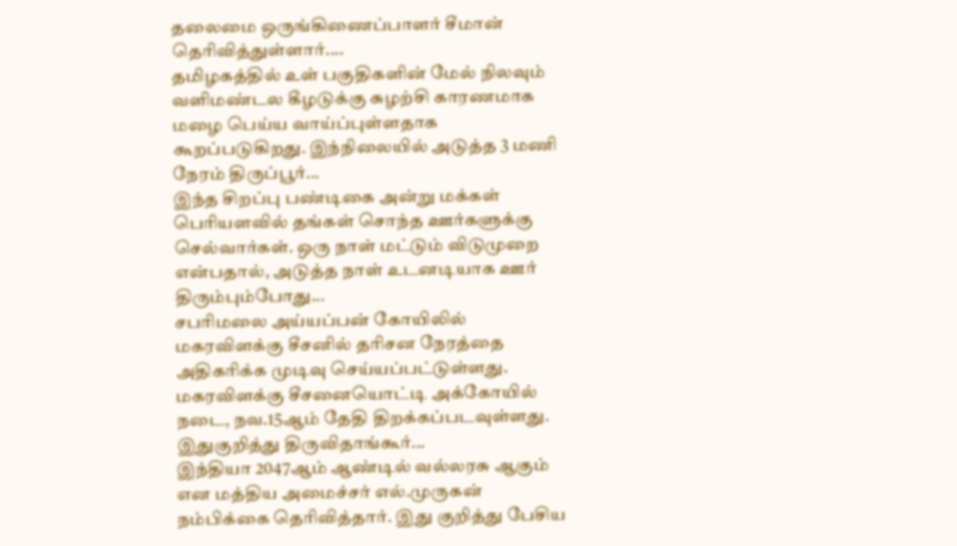தலைமை ஒருங்கிணைப்பாளர் சீமான் தெரிவித்துள்ளார்....
தமிழகத்தில் உள் பகுதிகளின் மேல் நிலவும் வளிமண்டல கீழடுக்கு சுழற்சி காரணமாக மழை பெய்ய வாய்ப்புள்ளதாக கூறப்படுகிறது. இந்நிலையில் அடுத்த 3 மணி நேரம் திருப்பூர்...
இந்த சிறப்பு பண்டிகை அன்று மக்கள் பெரியளவில் தங்கள் சொந்த ஊர்களுக்கு செல்வார்கள். ஒரு நாள் மட்டும் விடுமுறை என்பதால், அடுத்த நாள் உடனடியாக ஊர் திரும்பும்போது...
சபரிமலை அய்யப்பன் கோயிலில் மகரவிளக்கு சீசனில் தரிசன நேரத்தை அதிகரிக்க முடிவு செய்யப்பட்டுள்ளது. மகரவிளக்கு சீசனையொட்டி அக்கோயில் நடை, நவ.15ஆம் தேதி திறக்கப்படவுள்ளது. இதுகுறித்து திருவிதாங்கூர்...
இந்தியா 2047ஆம் ஆண்டில் வல்லரசு ஆகும் என மத்திய அமைச்சர் எல்.முருகன் நம்பிக்கை தெரிவித்தார். இது குறித்து பேசிய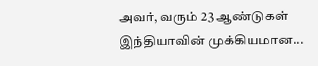அவர், வரும் 23 ஆண்டுகள் இந்தியாவின் முக்கியமான...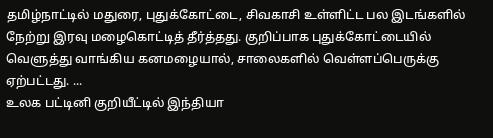தமிழ்நாட்டில் மதுரை, புதுக்கோட்டை, சிவகாசி உள்ளிட்ட பல இடங்களில் நேற்று இரவு மழைகொட்டித் தீர்த்தது. குறிப்பாக புதுக்கோட்டையில் வெளுத்து வாங்கிய கனமழையால், சாலைகளில் வெள்ளப்பெருக்கு ஏற்பட்டது. ...
உலக பட்டினி குறியீட்டில் இந்தியா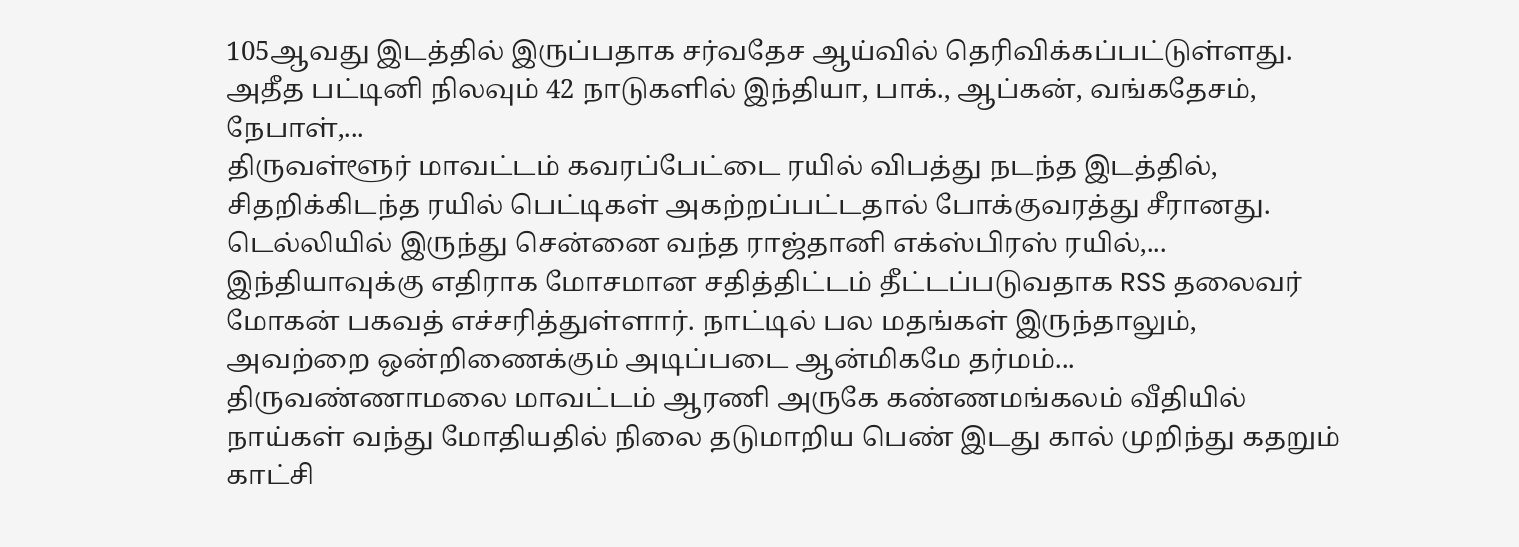105ஆவது இடத்தில் இருப்பதாக சர்வதேச ஆய்வில் தெரிவிக்கப்பட்டுள்ளது. அதீத பட்டினி நிலவும் 42 நாடுகளில் இந்தியா, பாக்., ஆப்கன், வங்கதேசம், நேபாள்,...
திருவள்ளூர் மாவட்டம் கவரப்பேட்டை ரயில் விபத்து நடந்த இடத்தில், சிதறிக்கிடந்த ரயில் பெட்டிகள் அகற்றப்பட்டதால் போக்குவரத்து சீரானது. டெல்லியில் இருந்து சென்னை வந்த ராஜ்தானி எக்ஸ்பிரஸ் ரயில்,...
இந்தியாவுக்கு எதிராக மோசமான சதித்திட்டம் தீட்டப்படுவதாக RSS தலைவர் மோகன் பகவத் எச்சரித்துள்ளார். நாட்டில் பல மதங்கள் இருந்தாலும், அவற்றை ஒன்றிணைக்கும் அடிப்படை ஆன்மிகமே தர்மம்...
திருவண்ணாமலை மாவட்டம் ஆரணி அருகே கண்ணமங்கலம் வீதியில் நாய்கள் வந்து மோதியதில் நிலை தடுமாறிய பெண் இடது கால் முறிந்து கதறும் காட்சி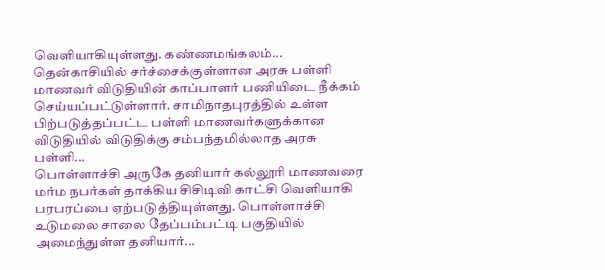வெளியாகியுள்ளது. கண்ணமங்கலம்...
தென்காசியில் சர்ச்சைக்குள்ளான அரசு பள்ளி மாணவர் விடுதியின் காப்பாளர் பணியிடை நீக்கம் செய்யப்பட்டுள்ளார். சாமிநாதபுரத்தில் உள்ள பிற்படுத்தப்பட்ட பள்ளி மாணவர்களுக்கான விடுதியில் விடுதிக்கு சம்பந்தமில்லாத அரசு பள்ளி...
பொள்ளாச்சி அருகே தனியார் கல்லூரி மாணவரை மர்ம நபர்கள் தாக்கிய சிசிடிவி காட்சி வெளியாகி பரபரப்பை ஏற்படுத்தியுள்ளது. பொள்ளாச்சி உடுமலை சாலை தேப்பம்பட்டி பகுதியில் அமைந்துள்ள தனியார்...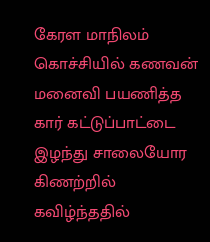கேரள மாநிலம் கொச்சியில் கணவன் மனைவி பயணித்த கார் கட்டுப்பாட்டை இழந்து சாலையோர கிணற்றில் கவிழ்ந்ததில்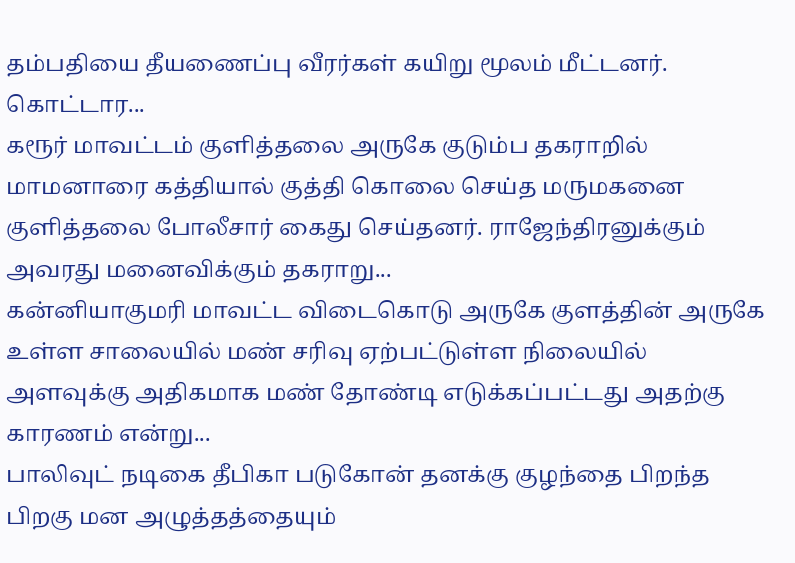தம்பதியை தீயணைப்பு வீரர்கள் கயிறு மூலம் மீட்டனர். கொட்டார...
கரூர் மாவட்டம் குளித்தலை அருகே குடும்ப தகராறில் மாமனாரை கத்தியால் குத்தி கொலை செய்த மருமகனை குளித்தலை போலீசார் கைது செய்தனர். ராஜேந்திரனுக்கும் அவரது மனைவிக்கும் தகராறு...
கன்னியாகுமரி மாவட்ட விடைகொடு அருகே குளத்தின் அருகே உள்ள சாலையில் மண் சரிவு ஏற்பட்டுள்ள நிலையில் அளவுக்கு அதிகமாக மண் தோண்டி எடுக்கப்பட்டது அதற்கு காரணம் என்று...
பாலிவுட் நடிகை தீபிகா படுகோன் தனக்கு குழந்தை பிறந்த பிறகு மன அழுத்தத்தையும்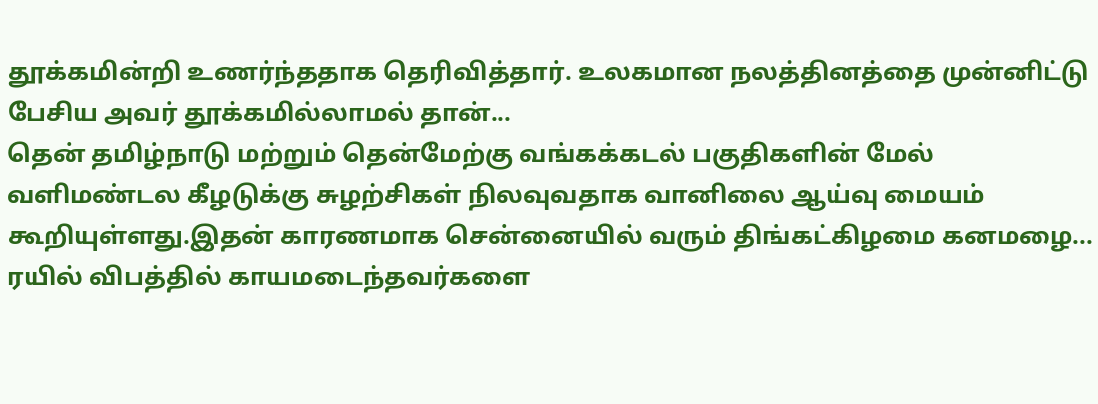தூக்கமின்றி உணர்ந்ததாக தெரிவித்தார். உலகமான நலத்தினத்தை முன்னிட்டு பேசிய அவர் தூக்கமில்லாமல் தான்...
தென் தமிழ்நாடு மற்றும் தென்மேற்கு வங்கக்கடல் பகுதிகளின் மேல் வளிமண்டல கீழடுக்கு சுழற்சிகள் நிலவுவதாக வானிலை ஆய்வு மையம் கூறியுள்ளது.இதன் காரணமாக சென்னையில் வரும் திங்கட்கிழமை கனமழை...
ரயில் விபத்தில் காயமடைந்தவர்களை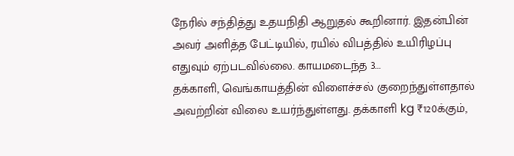நேரில் சந்தித்து உதயநிதி ஆறுதல் கூறினார். இதன்பின் அவர் அளித்த பேட்டியில், ரயில் விபத்தில் உயிரிழப்பு எதுவும் ஏற்படவில்லை. காயமடைந்த 3...
தக்காளி, வெங்காயத்தின் விளைச்சல் குறைந்துள்ளதால் அவற்றின் விலை உயர்ந்துள்ளது. தக்காளி kg ₹120க்கும்,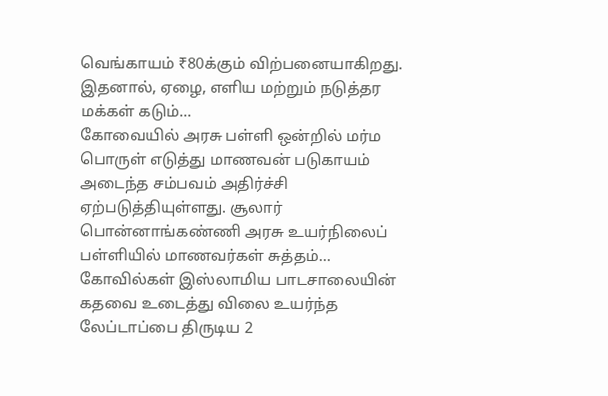வெங்காயம் ₹80க்கும் விற்பனையாகிறது. இதனால், ஏழை, எளிய மற்றும் நடுத்தர மக்கள் கடும்...
கோவையில் அரசு பள்ளி ஒன்றில் மர்ம பொருள் எடுத்து மாணவன் படுகாயம் அடைந்த சம்பவம் அதிர்ச்சி ஏற்படுத்தியுள்ளது. சூலார் பொன்னாங்கண்ணி அரசு உயர்நிலைப் பள்ளியில் மாணவர்கள் சுத்தம்...
கோவில்கள் இஸ்லாமிய பாடசாலையின் கதவை உடைத்து விலை உயர்ந்த லேப்டாப்பை திருடிய 2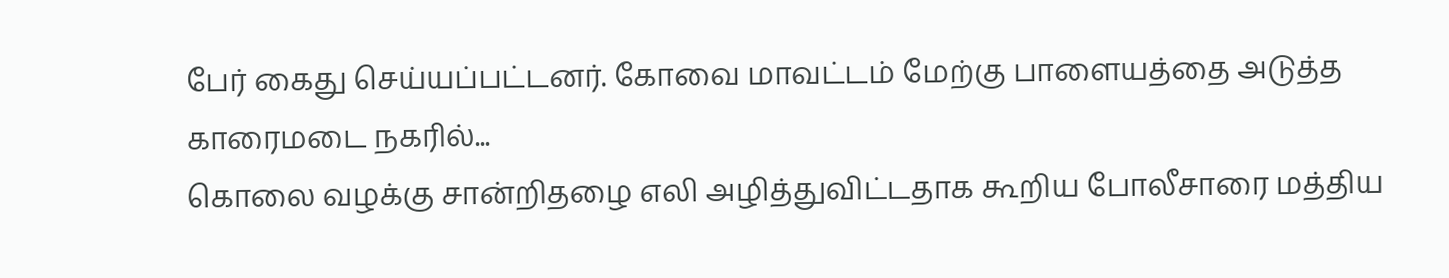பேர் கைது செய்யப்பட்டனர். கோவை மாவட்டம் மேற்கு பாளையத்தை அடுத்த காரைமடை நகரில்...
கொலை வழக்கு சான்றிதழை எலி அழித்துவிட்டதாக கூறிய போலீசாரை மத்திய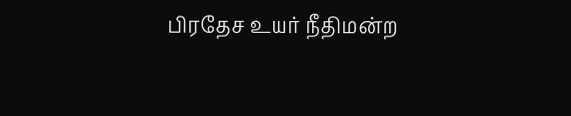பிரதேச உயர் நீதிமன்ற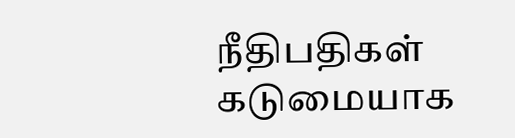நீதிபதிகள் கடுமையாக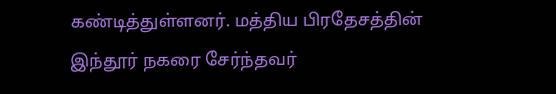கண்டித்துள்ளனர். மத்திய பிரதேசத்தின் இந்தூர் நகரை சேர்ந்தவர்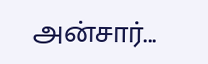அன்சார்...